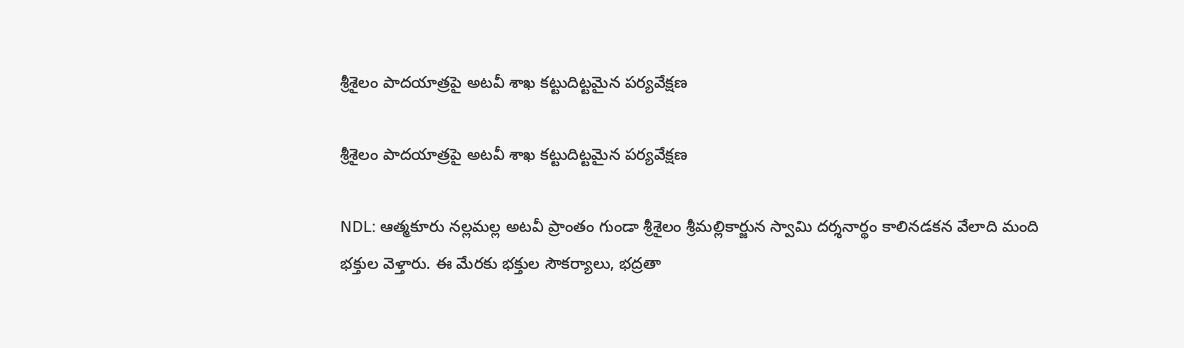శ్రీశైలం పాదయాత్రపై అటవీ శాఖ కట్టుదిట్టమైన పర్యవేక్షణ

శ్రీశైలం పాదయాత్రపై అటవీ శాఖ కట్టుదిట్టమైన పర్యవేక్షణ

NDL: ఆత్మకూరు నల్లమల్ల అటవీ ప్రాంతం గుండా శ్రీశైలం శ్రీమల్లికార్జున స్వామి దర్శనార్థం కాలినడకన వేలాది మంది భక్తుల వెళ్తారు. ఈ మేరకు భక్తుల సౌకర్యాలు, భద్రతా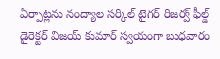ఏర్పాట్లను నంద్యాల సర్కిల్ టైగర్ రిజర్వ్ ఫీల్డ్ డైరెక్టర్ విజయ్ కుమార్ స్వయంగా బుధవారం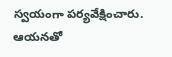స్వయంగా పర్యవేక్షించారు. ఆయనతో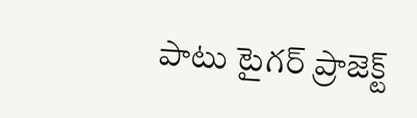పాటు టైగర్ ప్రాజెక్ట్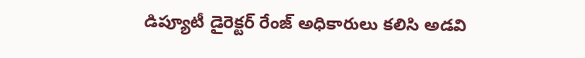డిప్యూటీ డైరెక్టర్ రేంజ్ అధికారులు కలిసి అడవి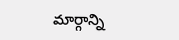మార్గాన్ని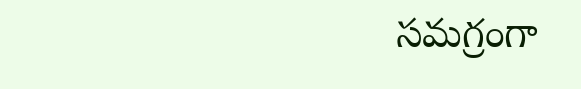సమగ్రంగా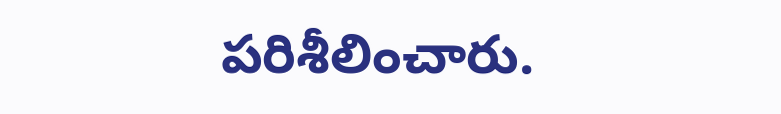పరిశీలించారు.